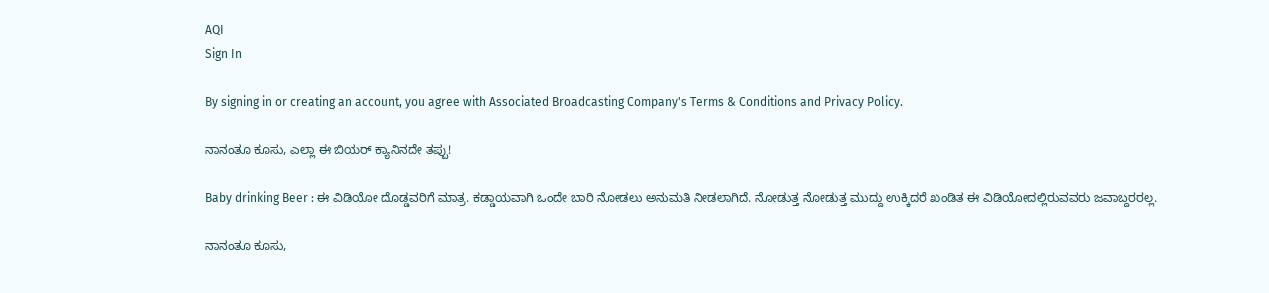AQI
Sign In

By signing in or creating an account, you agree with Associated Broadcasting Company's Terms & Conditions and Privacy Policy.

ನಾನಂತೂ ಕೂಸು, ಎಲ್ಲಾ ಈ ಬಿಯರ್ ಕ್ಯಾನಿನದೇ ತಪ್ಪು!

Baby drinking Beer : ಈ ವಿಡಿಯೋ ದೊಡ್ಡವರಿಗೆ ಮಾತ್ರ. ಕಡ್ಡಾಯವಾಗಿ ಒಂದೇ ಬಾರಿ ನೋಡಲು ಅನುಮತಿ ನೀಡಲಾಗಿದೆ. ನೋಡುತ್ತ ನೋಡುತ್ತ ಮುದ್ದು ಉಕ್ಕಿದರೆ ಖಂಡಿತ ಈ ವಿಡಿಯೋದಲ್ಲಿರುವವರು ಜವಾಬ್ದರರಲ್ಲ.

ನಾನಂತೂ ಕೂಸು,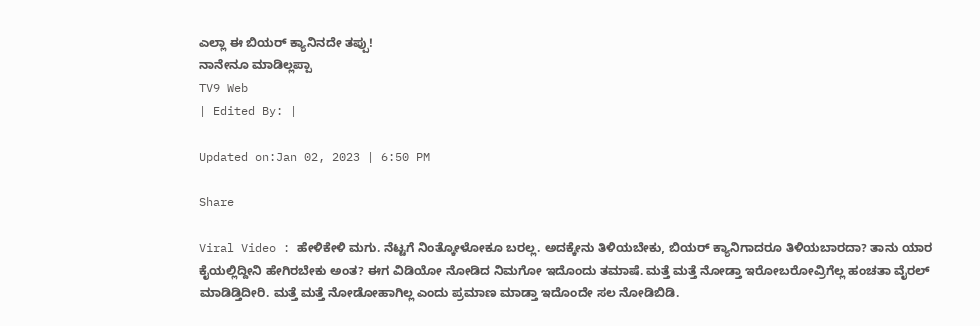ಎಲ್ಲಾ ಈ ಬಿಯರ್ ಕ್ಯಾನಿನದೇ ತಪ್ಪು!
ನಾನೇನೂ ಮಾಡಿಲ್ಲಪ್ಪಾ
TV9 Web
| Edited By: |

Updated on:Jan 02, 2023 | 6:50 PM

Share

Viral Video : ಹೇಳಿಕೇಳಿ ಮಗು. ನೆಟ್ಟಗೆ ನಿಂತ್ಕೋಳೋಕೂ ಬರಲ್ಲ. ಅದಕ್ಕೇನು ತಿಳಿಯಬೇಕು, ಬಿಯರ್ ಕ್ಯಾನಿಗಾದರೂ ತಿಳಿಯಬಾರದಾ? ತಾನು ಯಾರ ಕೈಯಲ್ಲಿದ್ದೀನಿ ಹೇಗಿರಬೇಕು ಅಂತ? ಈಗ ವಿಡಿಯೋ ನೋಡಿದ ನಿಮಗೋ ಇದೊಂದು ತಮಾಷೆ. ಮತ್ತೆ ಮತ್ತೆ ನೋಡ್ತಾ ಇರೋಬರೋವ್ರಿಗೆಲ್ಲ ಹಂಚತಾ ವೈರಲ್ ಮಾಡಿಡ್ತಿದೀರಿ. ಮತ್ತೆ ಮತ್ತೆ ನೋಡೋಹಾಗಿಲ್ಲ ಎಂದು ಪ್ರಮಾಣ ಮಾಡ್ತಾ ಇದೊಂದೇ ಸಲ ನೋಡಿಬಿಡಿ.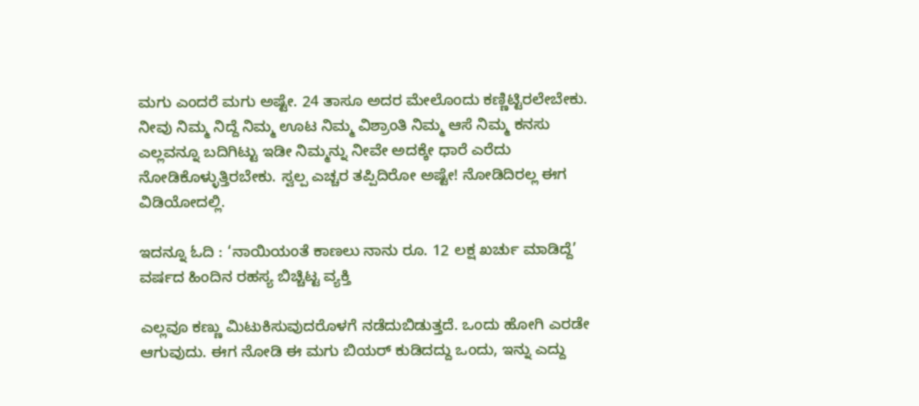ಮಗು ಎಂದರೆ ಮಗು ಅಷ್ಟೇ. 24 ತಾಸೂ ಅದರ ಮೇಲೊಂದು ಕಣ್ಣಿಟ್ಟಿರಲೇಬೇಕು. ನೀವು ನಿಮ್ಮ ನಿದ್ದೆ ನಿಮ್ಮ ಊಟ ನಿಮ್ಮ ವಿಶ್ರಾಂತಿ ನಿಮ್ಮ ಆಸೆ ನಿಮ್ಮ ಕನಸು ಎಲ್ಲವನ್ನೂ ಬದಿಗಿಟ್ಟು ಇಡೀ ನಿಮ್ಮನ್ನು ನೀವೇ ಅದಕ್ಕೇ ಧಾರೆ ಎರೆದು ನೋಡಿಕೊಳ್ಳುತ್ತಿರಬೇಕು. ಸ್ವಲ್ಪ ಎಚ್ಚರ ತಪ್ಪಿದಿರೋ ಅಷ್ಟೇ! ನೋಡಿದಿರಲ್ಲ ಈಗ ವಿಡಿಯೋದಲ್ಲಿ.

ಇದನ್ನೂ ಓದಿ : ‘ನಾಯಿಯಂತೆ ಕಾಣಲು ನಾನು ರೂ. 12 ಲಕ್ಷ ಖರ್ಚು ಮಾಡಿದ್ದೆ’ ವರ್ಷದ ಹಿಂದಿನ ರಹಸ್ಯ ಬಿಚ್ಚಿಟ್ಟ ವ್ಯಕ್ತಿ

ಎಲ್ಲವೂ ಕಣ್ಣು ಮಿಟುಕಿಸುವುದರೊಳಗೆ ನಡೆದುಬಿಡುತ್ತದೆ. ಒಂದು ಹೋಗಿ ಎರಡೇ ಆಗುವುದು. ಈಗ ನೋಡಿ ಈ ಮಗು ಬಿಯರ್ ಕುಡಿದದ್ದು ಒಂದು, ಇನ್ನು ಎದ್ದು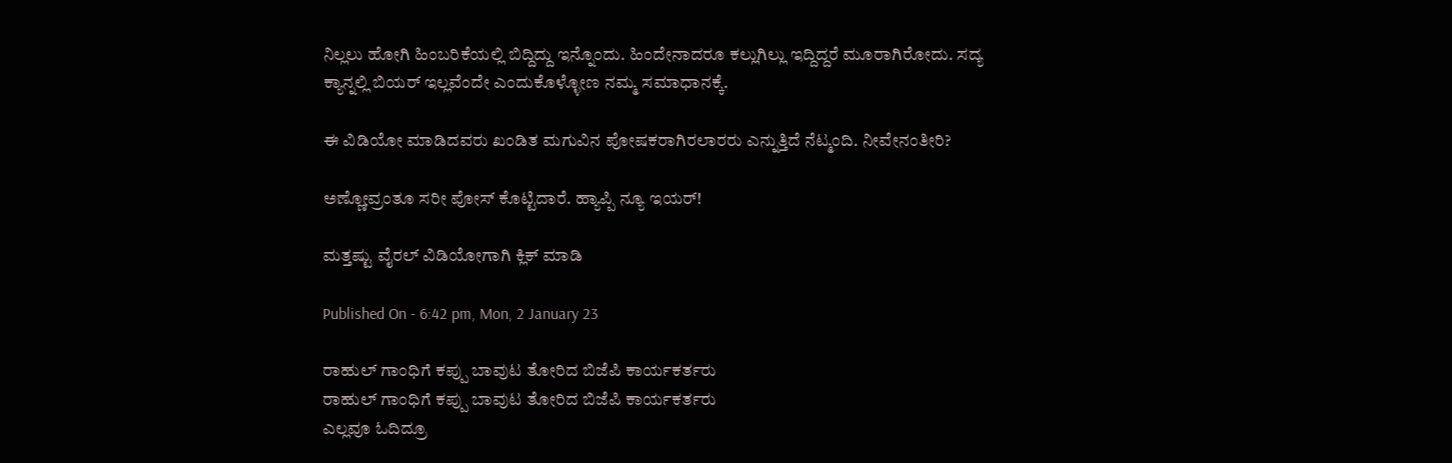ನಿಲ್ಲಲು ಹೋಗಿ ಹಿಂಬರಿಕೆಯಲ್ಲಿ ಬಿದ್ದಿದ್ದು ಇನ್ನೊಂದು. ಹಿಂದೇನಾದರೂ ಕಲ್ಲುಗಿಲ್ಲು ಇದ್ದಿದ್ದರೆ ಮೂರಾಗಿರೋದು. ಸದ್ಯ ಕ್ಯಾನ್ನಲ್ಲಿ ಬಿಯರ್ ಇಲ್ಲವೆಂದೇ ಎಂದುಕೊಳ್ಳೋಣ ನಮ್ಮ ಸಮಾಧಾನಕ್ಕೆ.

ಈ ವಿಡಿಯೋ ಮಾಡಿದವರು ಖಂಡಿತ ಮಗುವಿನ ಪೋಷಕರಾಗಿರಲಾರರು ಎನ್ನುತ್ತಿದೆ ನೆಟ್ಮಂದಿ. ನೀವೇನಂತೀರಿ?

ಅಣ್ಣೋವ್ರಂತೂ ಸರೀ ಪೋಸ್ ಕೊಟ್ಟಿದಾರೆ. ಹ್ಯಾಪ್ಪಿ ನ್ಯೂ ಇಯರ್!

ಮತ್ತಷ್ಟು ವೈರಲ್ ವಿಡಿಯೋಗಾಗಿ ಕ್ಲಿಕ್ ಮಾಡಿ

Published On - 6:42 pm, Mon, 2 January 23

ರಾಹುಲ್ ಗಾಂಧಿಗೆ ಕಪ್ಪು ಬಾವುಟ ತೋರಿದ ಬಿಜೆಪಿ ಕಾರ್ಯಕರ್ತರು
ರಾಹುಲ್ ಗಾಂಧಿಗೆ ಕಪ್ಪು ಬಾವುಟ ತೋರಿದ ಬಿಜೆಪಿ ಕಾರ್ಯಕರ್ತರು
ಎಲ್ಲವೂ ಓದಿದ್ರೂ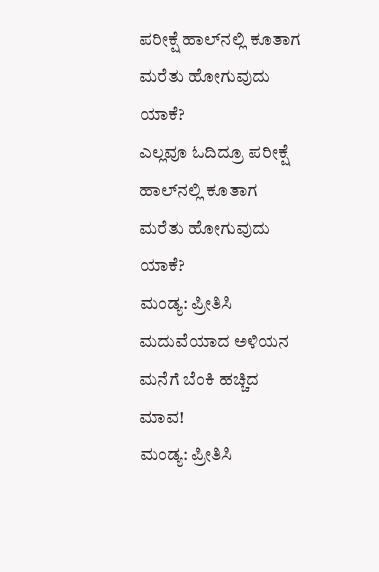ಪರೀಕ್ಷೆ ಹಾಲ್‌ನಲ್ಲಿ ಕೂತಾಗ ಮರೆತು ಹೋಗುವುದು ಯಾಕೆ?
ಎಲ್ಲವೂ ಓದಿದ್ರೂ ಪರೀಕ್ಷೆ ಹಾಲ್‌ನಲ್ಲಿ ಕೂತಾಗ ಮರೆತು ಹೋಗುವುದು ಯಾಕೆ?
ಮಂಡ್ಯ: ಪ್ರೀತಿಸಿ ಮದುವೆಯಾದ ಅಳಿಯನ ಮನೆಗೆ ಬೆಂಕಿ ಹಚ್ಚಿದ ಮಾವ!
ಮಂಡ್ಯ: ಪ್ರೀತಿಸಿ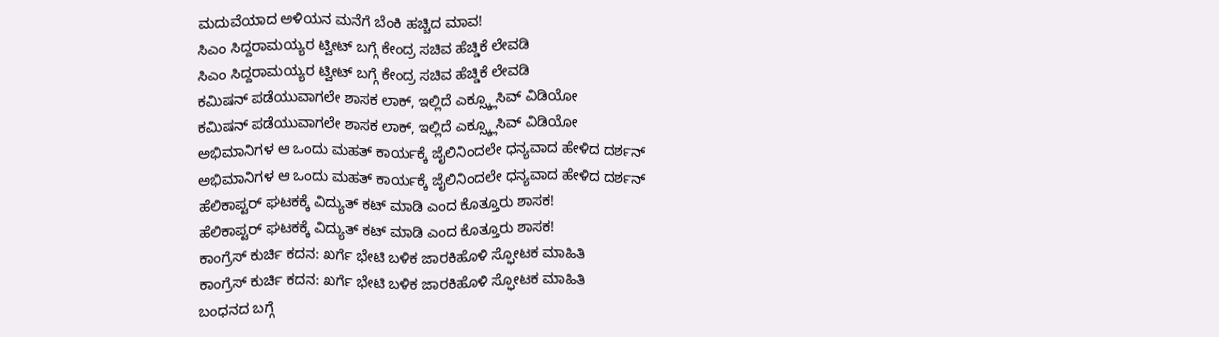ಮದುವೆಯಾದ ಅಳಿಯನ ಮನೆಗೆ ಬೆಂಕಿ ಹಚ್ಚಿದ ಮಾವ!
ಸಿಎಂ ಸಿದ್ದರಾಮಯ್ಯರ ಟ್ವೀಟ್ ಬಗ್ಗೆ ಕೇಂದ್ರ ಸಚಿವ ಹೆಚ್ಡಿಕೆ ಲೇವಡಿ
ಸಿಎಂ ಸಿದ್ದರಾಮಯ್ಯರ ಟ್ವೀಟ್ ಬಗ್ಗೆ ಕೇಂದ್ರ ಸಚಿವ ಹೆಚ್ಡಿಕೆ ಲೇವಡಿ
ಕಮಿಷನ್ ಪಡೆಯುವಾಗಲೇ ಶಾಸಕ ಲಾಕ್, ಇಲ್ಲಿದೆ ಎಕ್ಸ್ಕ್ಲೂಸಿವ್ ವಿಡಿಯೋ
ಕಮಿಷನ್ ಪಡೆಯುವಾಗಲೇ ಶಾಸಕ ಲಾಕ್, ಇಲ್ಲಿದೆ ಎಕ್ಸ್ಕ್ಲೂಸಿವ್ ವಿಡಿಯೋ
ಅಭಿಮಾನಿಗಳ ಆ ಒಂದು ಮಹತ್ ಕಾರ್ಯಕ್ಕೆ ಜೈಲಿನಿಂದಲೇ ಧನ್ಯವಾದ ಹೇಳಿದ ದರ್ಶನ್
ಅಭಿಮಾನಿಗಳ ಆ ಒಂದು ಮಹತ್ ಕಾರ್ಯಕ್ಕೆ ಜೈಲಿನಿಂದಲೇ ಧನ್ಯವಾದ ಹೇಳಿದ ದರ್ಶನ್
ಹೆಲಿಕಾಪ್ಟರ್ ಘಟಕಕ್ಕೆ ವಿದ್ಯುತ್ ಕಟ್ ಮಾಡಿ ಎಂದ ಕೊತ್ತೂರು ಶಾಸಕ!
ಹೆಲಿಕಾಪ್ಟರ್ ಘಟಕಕ್ಕೆ ವಿದ್ಯುತ್ ಕಟ್ ಮಾಡಿ ಎಂದ ಕೊತ್ತೂರು ಶಾಸಕ!
ಕಾಂಗ್ರೆಸ್ ಕುರ್ಚಿ ಕದನ: ಖರ್ಗೆ ಭೇಟಿ ಬಳಿಕ ಜಾರಕಿಹೊಳಿ ಸ್ಫೋಟಕ ಮಾಹಿತಿ
ಕಾಂಗ್ರೆಸ್ ಕುರ್ಚಿ ಕದನ: ಖರ್ಗೆ ಭೇಟಿ ಬಳಿಕ ಜಾರಕಿಹೊಳಿ ಸ್ಫೋಟಕ ಮಾಹಿತಿ
ಬಂಧನದ ಬಗ್ಗೆ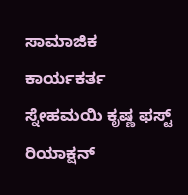ಸಾಮಾಜಿಕ ಕಾರ್ಯಕರ್ತ ಸ್ನೇಹಮಯಿ ಕೃಷ್ಣ ಫಸ್ಟ್ ರಿಯಾಕ್ಷನ್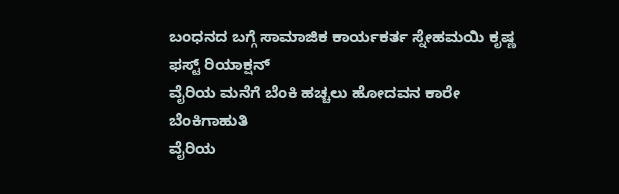ಬಂಧನದ ಬಗ್ಗೆ ಸಾಮಾಜಿಕ ಕಾರ್ಯಕರ್ತ ಸ್ನೇಹಮಯಿ ಕೃಷ್ಣ ಫಸ್ಟ್ ರಿಯಾಕ್ಷನ್
ವೈರಿಯ ಮನೆಗೆ ಬೆಂಕಿ ಹಚ್ಚಲು ಹೋದವನ ಕಾರೇ ಬೆಂಕಿಗಾಹುತಿ
ವೈರಿಯ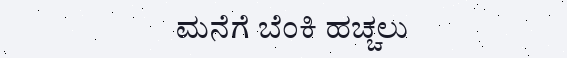ಮನೆಗೆ ಬೆಂಕಿ ಹಚ್ಚಲು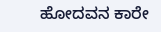ಹೋದವನ ಕಾರೇ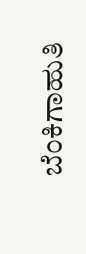ಬೆಂಕಿಗಾಹುತಿ